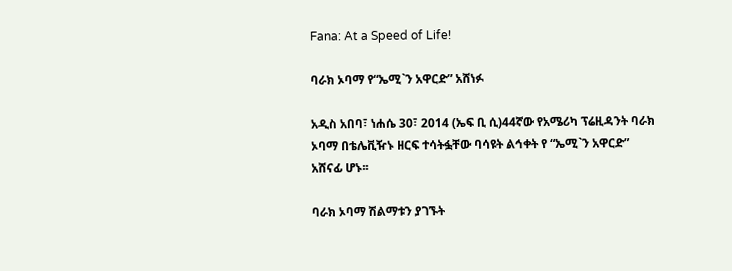Fana: At a Speed of Life!

ባራክ ኦባማ የ“ኤሚ`ን አዋርድ” አሸነፉ

አዲስ አበባ፣ ነሐሴ 30፣ 2014 (ኤፍ ቢ ሲ)44ኛው የአሜሪካ ፕሬዚዳንት ባራክ ኦባማ በቴሌቪዥኑ ዘርፍ ተሳትፏቸው ባሳዩት ልኅቀት የ “ኤሚ`ን አዋርድ” አሸናፊ ሆኑ፡፡

ባራክ ኦባማ ሽልማቱን ያገኙት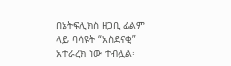በኔትፍሊክስ ዘጋቢ ፊልም ላይ ባሳዩት “አስደናቂ” አተራረክ ነው ተብሏል፡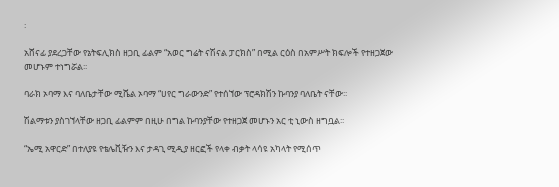፡

አሸናፊ ያደረጋቸው የኔትፍሊክስ ዘጋቢ ፊልም “አወር ግሬት ናሽናል ፓርክስ” በሚል ርዕስ በአምሥት ክፍሎች የተዘጋጀው መሆኑም ተነግሯል፡፡

ባራክ ኦባማ እና ባለቤታቸው ሚሼል ኦባማ “ሀየር ግራውንድ” የተሰኘው ፕሮዳክሽን ኩባንያ ባለቤት ናቸው፡፡

ሽልማቱን ያስገኘላቸው ዘጋቢ ፊልምም በዚሁ በግል ኩባንያቸው የተዘጋጀ መሆኑን አር ቲ ኒውስ ዘግቧል፡፡

“ኤሚ አዋርድ” በተለያዩ የቴሌቪዥን እና ታዳጊ ሚዲያ ዘርፎች የላቀ ብቃት ላሳዩ አካላት የሚሰጥ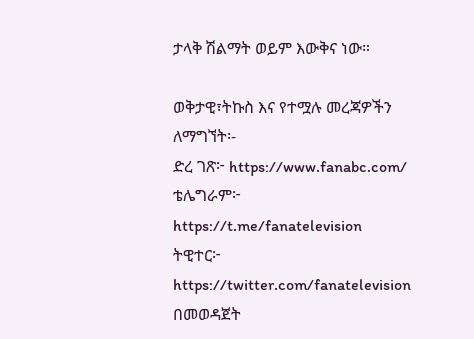ታላቅ ሽልማት ወይም እውቅና ነው።

ወቅታዊ፣ትኩስ እና የተሟሉ መረጃዎችን ለማግኘት፡-
ድረ ገጽ፦ https://www.fanabc.com/
ቴሌግራም፦ https://t.me/fanatelevision
ትዊተር፦ https://twitter.com/fanatelevision በመወዳጀት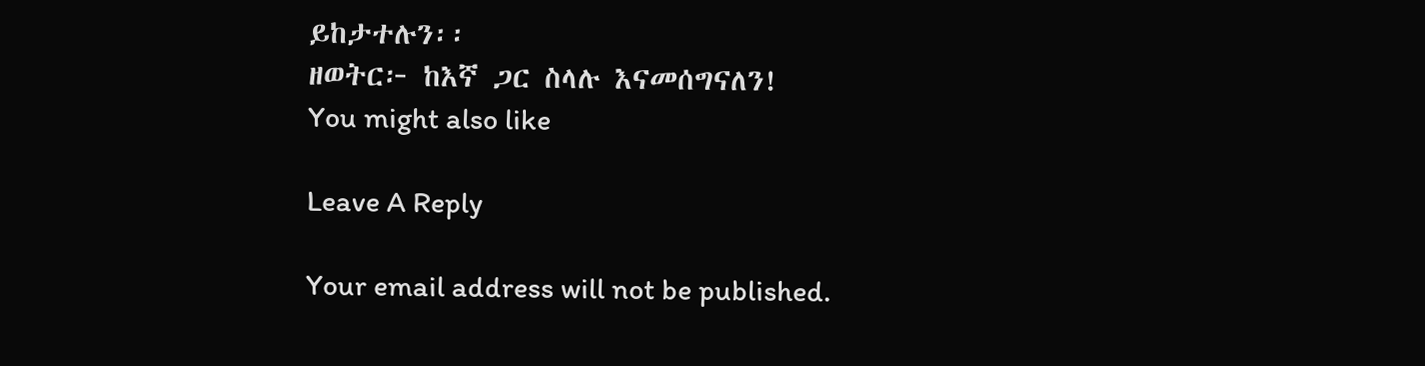ይከታተሉን፡፡
ዘወትር፦ ከእኛ ጋር ስላሉ እናመሰግናለን!
You might also like

Leave A Reply

Your email address will not be published.